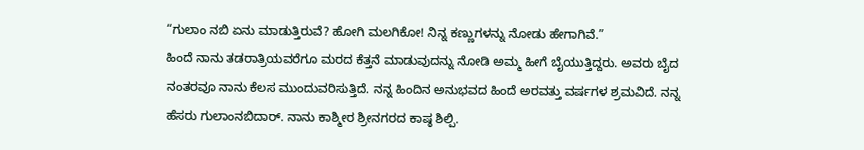“ಗುಲಾಂ ನಬಿ ಏನು ಮಾಡುತ್ತಿರುವೆ? ಹೋಗಿ ಮಲಗಿಕೋ! ನಿನ್ನ ಕಣ್ಣುಗಳನ್ನು ನೋಡು ಹೇಗಾಗಿವೆ.”
ಹಿಂದೆ ನಾನು ತಡರಾತ್ರಿಯವರೆಗೂ ಮರದ ಕೆತ್ತನೆ ಮಾಡುವುದನ್ನು ನೋಡಿ ಅಮ್ಮ ಹೀಗೆ ಬೈಯುತ್ತಿದ್ದರು. ಅವರು ಬೈದ ನಂತರವೂ ನಾನು ಕೆಲಸ ಮುಂದುವರಿಸುತ್ತಿದೆ. ನನ್ನ ಹಿಂದಿನ ಅನುಭವದ ಹಿಂದೆ ಅರವತ್ತು ವರ್ಷಗಳ ಶ್ರಮವಿದೆ. ನನ್ನ ಹೆಸರು ಗುಲಾಂನಬಿದಾರ್. ನಾನು ಕಾಶ್ಮೀರ ಶ್ರೀನಗರದ ಕಾಷ್ಠ ಶಿಲ್ಪಿ.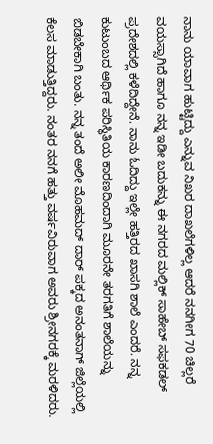ನಾನು ಯಾವಾಗ ಹುಟ್ಟಿದ್ದು ಎನ್ನುವ ನಿಖರ ದಾಖಲೆಗಳಿಲ್ಲ ಆದರೆ ನನಗೀಗ 70 ಚಿಲ್ಲರೆ ವಯಸ್ಸಾಗಿದೆ ಹಾಗೂ ನನ್ನ ಇಡೀ ಬದುಕನ್ನು ಈ ನಗರದ ಮಲ್ಲಿಕ್ ಸಾಹೇಬ್ ಸಫಕಡಲ್ ಪ್ರದೇಶದಲ್ಲಿ ಕಳೆದಿದ್ದೇನೆ. ನಾನು ಓದಿದ್ದು ಇಲ್ಲೇ ಹತ್ತಿರದ ಖಾಸಗಿ ಶಾಲೆ ಎಂದರೆ. ನನ್ನ ಕುಟುಂಬದ ಆರ್ಥಿಕ ಪರಿಸ್ಥಿತಿಯ ಕಾರಣದಿಂದಾಗಿ ಮೂರನೇ ತರಗತಿಗೆ ಶಾಲೆಯನ್ನು ಬಿಡಬೇಕಾಗಿ ಬಂತು. ನನ್ನ ತಂದೆ ಅಲೀ ಮೊಹಮದ್ ದಾರ್ ಪಕ್ಕದ ಅನಂತನಾಗ್ ಜಿಲ್ಲೆಯಲ್ಲಿ ಕೆಲಸ ಮಾಡುತ್ತಿದ್ದರು. ನಂತರ ನನಗೆ ಹತ್ತು ವರ್ಷವಿರುವಾಗ ಅವರು ಶ್ರೀನಗರಕ್ಕೆ ಮರಳಿದರು.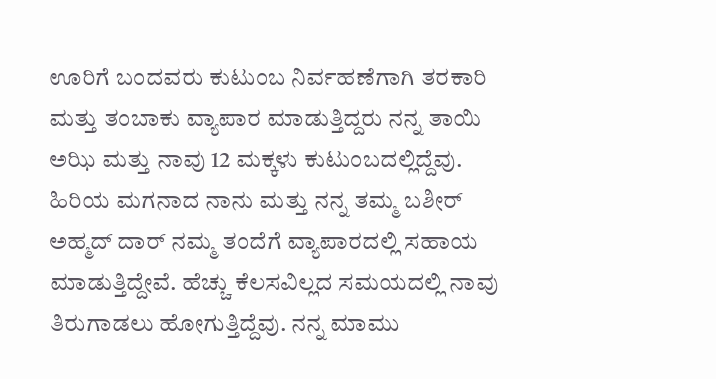ಊರಿಗೆ ಬಂದವರು ಕುಟುಂಬ ನಿರ್ವಹಣೆಗಾಗಿ ತರಕಾರಿ ಮತ್ತು ತಂಬಾಕು ವ್ಯಾಪಾರ ಮಾಡುತ್ತಿದ್ದರು ನನ್ನ ತಾಯಿ ಅಝಿ ಮತ್ತು ನಾವು 12 ಮಕ್ಕಳು ಕುಟುಂಬದಲ್ಲಿದ್ದೆವು. ಹಿರಿಯ ಮಗನಾದ ನಾನು ಮತ್ತು ನನ್ನ ತಮ್ಮ ಬಶೀರ್ ಅಹ್ಮದ್ ದಾರ್ ನಮ್ಮ ತಂದೆಗೆ ವ್ಯಾಪಾರದಲ್ಲಿ ಸಹಾಯ ಮಾಡುತ್ತಿದ್ದೇವೆ. ಹೆಚ್ಚು ಕೆಲಸವಿಲ್ಲದ ಸಮಯದಲ್ಲಿ ನಾವು ತಿರುಗಾಡಲು ಹೋಗುತ್ತಿದ್ದೆವು. ನನ್ನ ಮಾಮು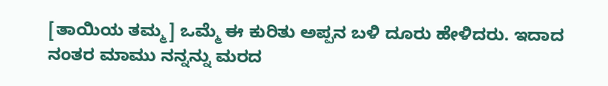[ತಾಯಿಯ ತಮ್ಮ] ಒಮ್ಮೆ ಈ ಕುರಿತು ಅಪ್ಪನ ಬಳಿ ದೂರು ಹೇಳಿದರು. ಇದಾದ ನಂತರ ಮಾಮು ನನ್ನನ್ನು ಮರದ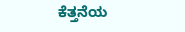ಕೆತ್ತನೆಯ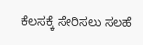ಕೆಲಸಕ್ಕೆ ಸೇರಿಸಲು ಸಲಹೆ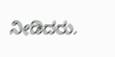ನೀಡಿದರು.